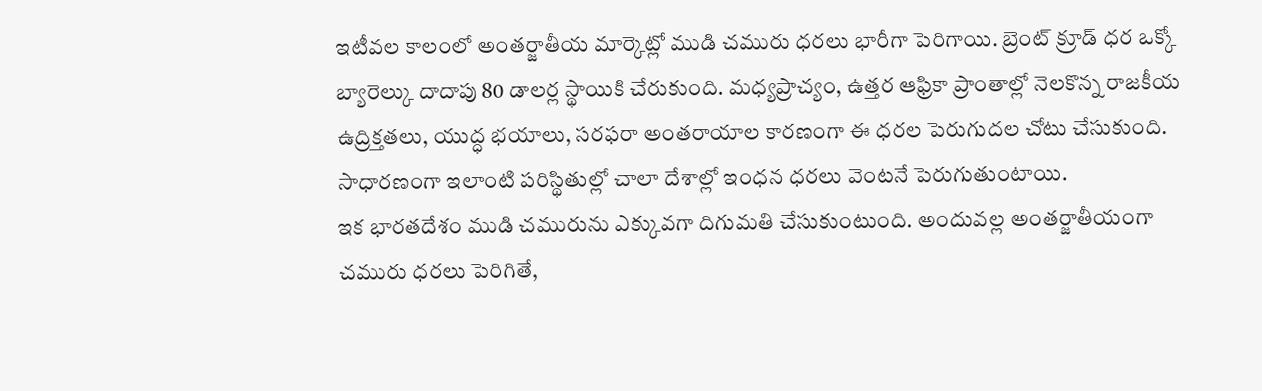ఇటీవల కాలంలో అంతర్జాతీయ మార్కెట్లో ముడి చమురు ధరలు భారీగా పెరిగాయి. బ్రెంట్ క్రూడ్ ధర ఒక్కో బ్యారెల్కు దాదాపు 80 డాలర్ల స్థాయికి చేరుకుంది. మధ్యప్రాచ్యం, ఉత్తర ఆఫ్రికా ప్రాంతాల్లో నెలకొన్న రాజకీయ ఉద్రిక్తతలు, యుద్ధ భయాలు, సరఫరా అంతరాయాల కారణంగా ఈ ధరల పెరుగుదల చోటు చేసుకుంది. సాధారణంగా ఇలాంటి పరిస్థితుల్లో చాలా దేశాల్లో ఇంధన ధరలు వెంటనే పెరుగుతుంటాయి.
ఇక భారతదేశం ముడి చమురును ఎక్కువగా దిగుమతి చేసుకుంటుంది. అందువల్ల అంతర్జాతీయంగా చమురు ధరలు పెరిగితే,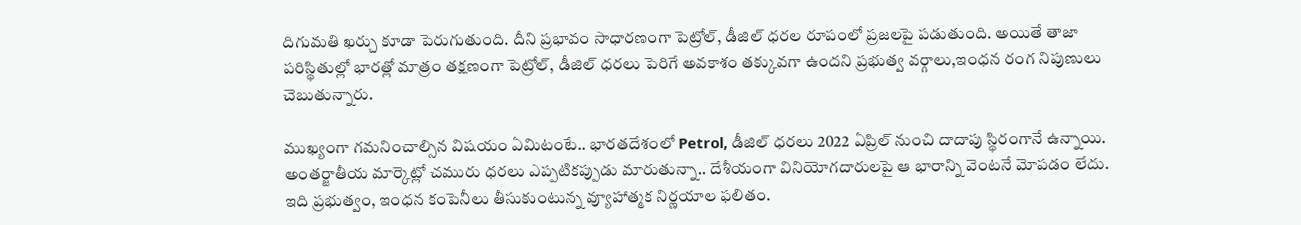దిగుమతి ఖర్చు కూడా పెరుగుతుంది. దీని ప్రభావం సాధారణంగా పెట్రోల్, డీజిల్ ధరల రూపంలో ప్రజలపై పడుతుంది. అయితే తాజా పరిస్థితుల్లో భారత్లో మాత్రం తక్షణంగా పెట్రోల్, డీజిల్ ధరలు పెరిగే అవకాశం తక్కువగా ఉందని ప్రభుత్వ వర్గాలు,ఇంధన రంగ నిపుణులు చెబుతున్నారు.

ముఖ్యంగా గమనించాల్సిన విషయం ఏమిటంటే.. భారతదేశంలో Petrol, డీజిల్ ధరలు 2022 ఏప్రిల్ నుంచి దాదాపు స్థిరంగానే ఉన్నాయి. అంతర్జాతీయ మార్కెట్లో చమురు ధరలు ఎప్పటికప్పుడు మారుతున్నా.. దేశీయంగా వినియోగదారులపై ఆ భారాన్ని వెంటనే మోపడం లేదు. ఇది ప్రభుత్వం, ఇంధన కంపెనీలు తీసుకుంటున్న వ్యూహాత్మక నిర్ణయాల ఫలితం.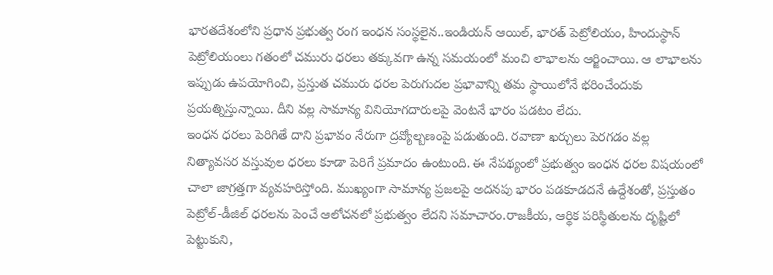భారతదేశంలోని ప్రధాన ప్రభుత్వ రంగ ఇంధన సంస్థలైన..ఇండియన్ ఆయిల్, భారత్ పెట్రోలియం, హిందుస్థాన్ పెట్రోలియంలు గతంలో చమురు ధరలు తక్కువగా ఉన్న సమయంలో మంచి లాభాలను ఆర్జించాయి. ఆ లాభాలను ఇప్పుడు ఉపయోగించి, ప్రస్తుత చమురు ధరల పెరుగుదల ప్రభావాన్ని తమ స్థాయిలోనే భరించేందుకు ప్రయత్నిస్తున్నాయి. దీని వల్ల సామాన్య వినియోగదారులపై వెంటనే భారం పడటం లేదు.
ఇంధన ధరలు పెరిగితే దాని ప్రభావం నేరుగా ద్రవ్యోల్బణంపై పడుతుంది. రవాణా ఖర్చులు పెరగడం వల్ల నిత్యావసర వస్తువుల ధరలు కూడా పెరిగే ప్రమాదం ఉంటుంది. ఈ నేపథ్యంలో ప్రభుత్వం ఇంధన ధరల విషయంలో చాలా జాగ్రత్తగా వ్యవహరిస్తోంది. ముఖ్యంగా సామాన్య ప్రజలపై అదనపు భారం పడకూడదనే ఉద్దేశంతో, ప్రస్తుతం పెట్రోల్-డీజిల్ ధరలను పెంచే ఆలోచనలో ప్రభుత్వం లేదని సమాచారం.రాజకీయ, ఆర్థిక పరిస్థితులను దృష్టిలో పెట్టుకుని,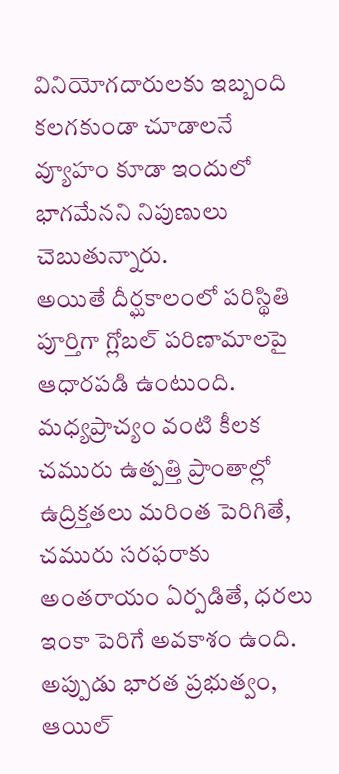వినియోగదారులకు ఇబ్బంది కలగకుండా చూడాలనే వ్యూహం కూడా ఇందులో భాగమేనని నిపుణులు చెబుతున్నారు.
అయితే దీర్ఘకాలంలో పరిస్థితి పూర్తిగా గ్లోబల్ పరిణామాలపై ఆధారపడి ఉంటుంది. మధ్యప్రాచ్యం వంటి కీలక చమురు ఉత్పత్తి ప్రాంతాల్లో ఉద్రిక్తతలు మరింత పెరిగితే, చమురు సరఫరాకు అంతరాయం ఏర్పడితే, ధరలు ఇంకా పెరిగే అవకాశం ఉంది. అప్పుడు భారత ప్రభుత్వం, ఆయిల్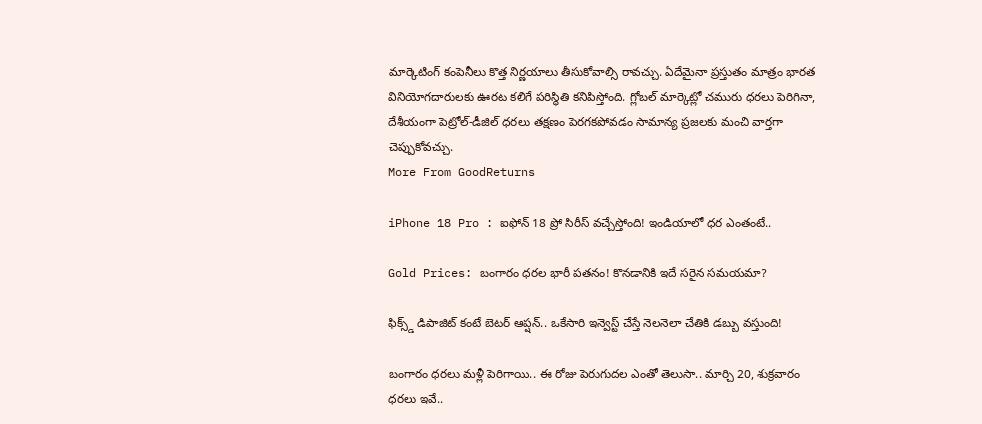మార్కెటింగ్ కంపెనీలు కొత్త నిర్ణయాలు తీసుకోవాల్సి రావచ్చు. ఏదేమైనా ప్రస్తుతం మాత్రం భారత వినియోగదారులకు ఊరట కలిగే పరిస్థితి కనిపిస్తోంది. గ్లోబల్ మార్కెట్లో చమురు ధరలు పెరిగినా, దేశీయంగా పెట్రోల్-డీజిల్ ధరలు తక్షణం పెరగకపోవడం సామాన్య ప్రజలకు మంచి వార్తగా చెప్పుకోవచ్చు.
More From GoodReturns

iPhone 18 Pro : ఐఫోన్ 18 ప్రో సిరీస్ వచ్చేస్తోంది! ఇండియాలో ధర ఎంతంటే..

Gold Prices: బంగారం ధరల భారీ పతనం! కొనడానికి ఇదే సరైన సమయమా?

ఫిక్స్డ్ డిపాజిట్ కంటే బెటర్ ఆప్షన్.. ఒకేసారి ఇన్వెస్ట్ చేస్తే నెలనెలా చేతికి డబ్బు వస్తుంది!

బంగారం ధరలు మళ్లీ పెరిగాయి.. ఈ రోజు పెరుగుదల ఎంతో తెలుసా.. మార్చి 20, శుక్రవారం ధరలు ఇవే..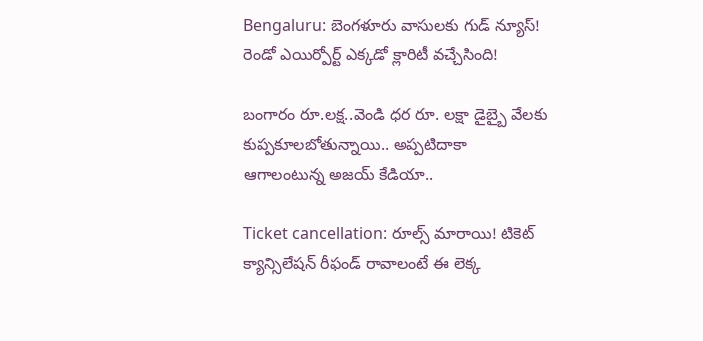Bengaluru: బెంగళూరు వాసులకు గుడ్ న్యూస్! రెండో ఎయిర్పోర్ట్ ఎక్కడో క్లారిటీ వచ్చేసింది!

బంగారం రూ.లక్ష..వెండి ధర రూ. లక్షా డైబ్బై వేలకు కుప్పకూలబోతున్నాయి.. అప్పటిదాకా ఆగాలంటున్న అజయ్ కేడియా..

Ticket cancellation: రూల్స్ మారాయి! టికెట్ క్యాన్సిలేషన్ రీఫండ్ రావాలంటే ఈ లెక్క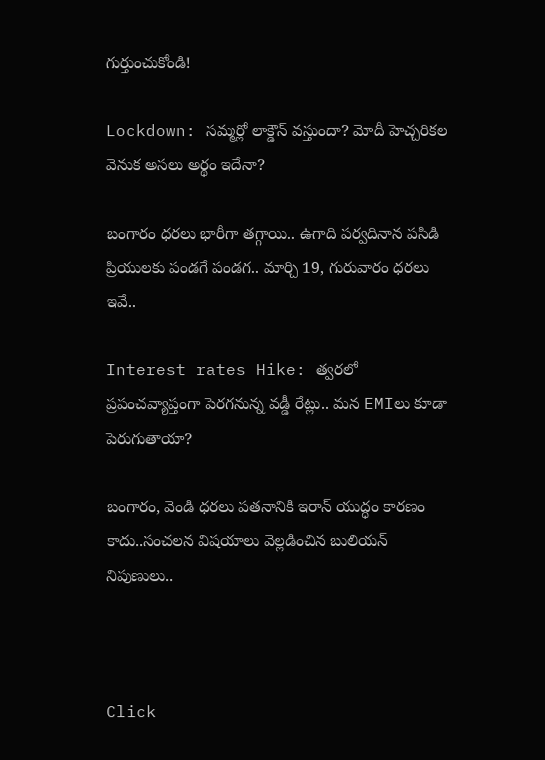గుర్తుంచుకోండి!

Lockdown: సమ్మర్లో లాక్డౌన్ వస్తుందా? మోదీ హెచ్చరికల వెనుక అసలు అర్థం ఇదేనా?

బంగారం ధరలు భారీగా తగ్గాయి.. ఉగాది పర్వదినాన పసిడి ప్రియులకు పండగే పండగ.. మార్చి 19, గురువారం ధరలు ఇవే..

Interest rates Hike: త్వరలో ప్రపంచవ్యాప్తంగా పెరగనున్న వడ్డీ రేట్లు.. మన EMIలు కూడా పెరుగుతాయా?

బంగారం, వెండి ధరలు పతనానికి ఇరాన్ యుద్ధం కారణం కాదు..సంచలన విషయాలు వెల్లడించిన బులియన్ నిపుణులు..



Click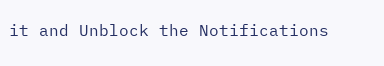it and Unblock the Notifications